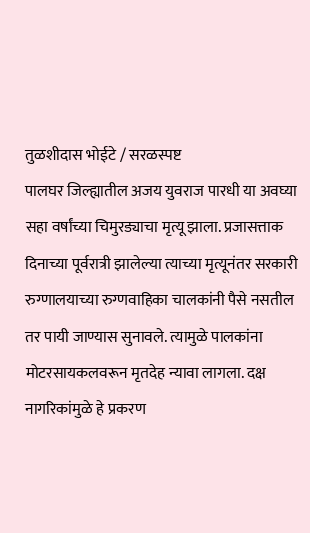तुळशीदास भोईटे / सरळस्पष्ट
पालघर जिल्ह्यातील अजय युवराज पारधी या अवघ्या सहा वर्षांच्या चिमुरड्याचा मृत्यू झाला. प्रजासत्ताक दिनाच्या पूर्वरात्री झालेल्या त्याच्या मृत्यूनंतर सरकारी रुग्णालयाच्या रुग्णवाहिका चालकांनी पैसे नसतील तर पायी जाण्यास सुनावले. त्यामुळे पालकांना मोटरसायकलवरून मृतदेह न्यावा लागला. दक्ष नागरिकांमुळे हे प्रकरण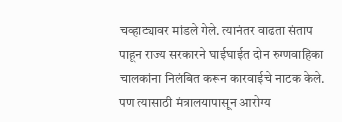चव्हाट्यावर मांडले गेले. त्यानंतर वाढता संताप पाहून राज्य सरकारने घाईघाईत दोन रुग्णवाहिका चालकांना निलंबित करून कारवाईचे नाटक केले. पण त्यासाठी मंत्रालयापासून आरोग्य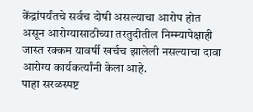केंद्रांपर्यंतचे सर्वच दोषी असल्याचा आरोप होत असून आरोग्यासाठीच्या तरतुदीतील निम्म्यापेक्षाही जास्त रक्कम यावर्षी खर्चच झालेली नसल्याचा दावा आरोग्य कार्यकर्त्यांनी केला आहे.
पाहा सरळस्पष्ट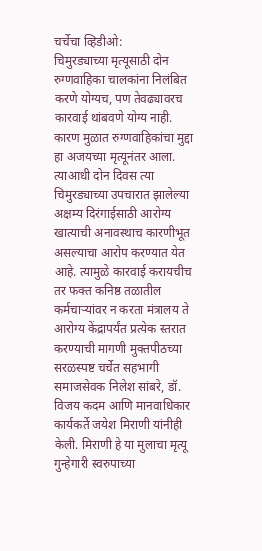चर्चेचा व्हिडीओ:
चिमुरड्याच्या मृत्यूसाठी दोन रुग्णवाहिका चालकांना निलंबित करणे योग्यच, पण तेवढ्यावरच कारवाई थांबवणे योग्य नाही. कारण मुळात रुग्णवाहिकांचा मुद्दा हा अजयच्या मृत्यूनंतर आला. त्याआधी दोन दिवस त्या चिमुरड्याच्या उपचारात झालेल्या अक्षम्य दिरंगाईसाठी आरोग्य खात्याची अनावस्थाच कारणीभूत असल्याचा आरोप करण्यात येत आहे. त्यामुळे कारवाई करायचीच तर फक्त कनिष्ठ तळातील कर्मचाऱ्यांवर न करता मंत्रालय ते आरोग्य केंद्रापर्यंत प्रत्येक स्तरात करण्याची मागणी मुक्तपीठच्या सरळस्पष्ट चर्चेत सहभागी समाजसेवक निलेश सांबरे, डॉ. विजय कदम आणि मानवाधिकार कार्यकर्ते जयेश मिराणी यांनीही केली. मिराणी हे या मुलाचा मृत्यू गुन्हेगारी स्वरुपाच्या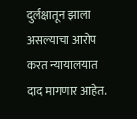दुर्लक्षातून झाला असल्याचा आरोप करत न्यायालयात दाद मागणार आहेत.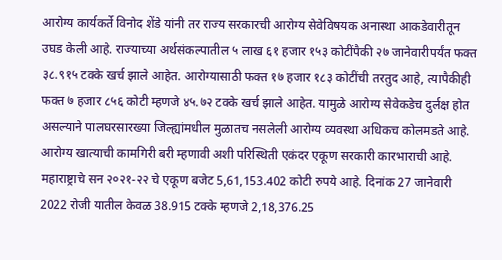आरोग्य कार्यकर्ते विनोद शेंडे यांनी तर राज्य सरकारची आरोग्य सेवेविषयक अनास्था आकडेवारीतून उघड केली आहे. राज्याच्या अर्थसंकल्पातील ५ लाख ६१ हजार १५३ कोटींपैकी २७ जानेवारीपर्यंत फक्त ३८.९१५ टक्के खर्च झाले आहेत. आरोग्यासाठी फक्त १७ हजार १८३ कोटींची तरतुद आहे, त्यापैकीही फक्त ७ हजार ८५६ कोटी म्हणजे ४५.७२ टक्के खर्च झाले आहेत. यामुळे आरोग्य सेवेकडेच दुर्लक्ष होत असल्याने पालघरसारख्या जिल्ह्यांमधील मुळातच नसलेली आरोग्य व्यवस्था अधिकच कोलमडते आहे.
आरोग्य खात्याची कामगिरी बरी म्हणावी अशी परिस्थिती एकंदर एकूण सरकारी कारभाराची आहे.
महाराष्ट्राचे सन २०२१-२२ चे एकूण बजेट 5,61,153.402 कोटी रुपये आहे. दिनांक 27 जानेवारी 2022 रोजी यातील केवळ 38.915 टक्के म्हणजे 2,18,376.25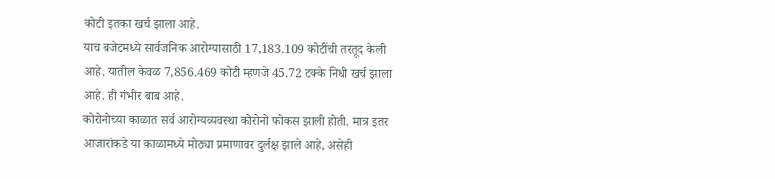कोटी इतका खर्च झाला आहे.
याच बजेटमध्ये सार्वजनिक आरोग्यासाठी 17,183.109 कोटींची तरतूद केली आहे. यातील केवळ 7,856.469 कोटी म्हणजे 45.72 टक्के निधी खर्च झाला आहे. ही गंभीर बाब आहे.
कोरोनोच्या काळात सर्व आरोग्यव्यवस्था कोरोनो फोकस झाली होती. मात्र इतर आजारांकडे या काळामध्ये मोठ्या प्रमाणावर दुर्लक्ष झाले आहे, असेही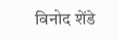विनोद शेंडे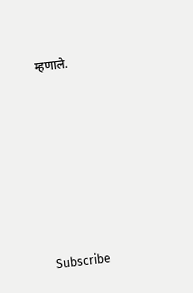म्हणाले.








Subscribe